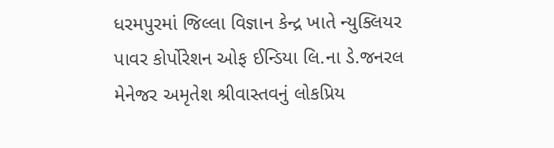ધરમપુરમાં જિલ્લા વિજ્ઞાન કેન્દ્ર ખાતે ન્યુક્લિયર પાવર કોર્પોરેશન ઓફ ઈન્ડિયા લિ.ના ડે.જનરલ મેનેજર અમૃતેશ શ્રીવાસ્તવનું લોકપ્રિય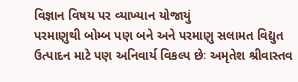વિજ્ઞાન વિષય પર વ્યાખ્યાન યોજાયું
પરમાણુથી બોમ્બ પણ બને અને પરમાણુ સલામત વિદ્યુત ઉત્પાદન માટે પણ અનિવાર્ય વિકલ્પ છેઃ અમૃતેશ શ્રીવાસ્તવ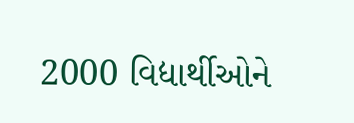2000 વિદ્યાર્થીઓને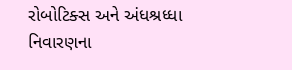રોબોટિક્સ અને અંધશ્રધ્ધા નિવારણના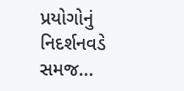પ્રયોગોનું નિદર્શનવડે સમજ...